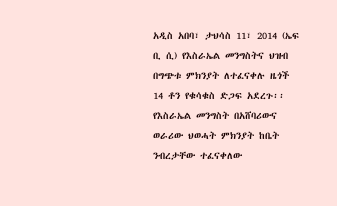አዲስ አበባ፣ ታህሳስ 11፣ 2014 (ኤፍ ቢ ሲ) የእስራኤል መንግስትና ህዝብ በግጭቱ ምክንያት ለተፈናቀሉ ዜጎች 14 ቶን የቁሳቁስ ድጋፍ አደረጉ፡፡
የእስራኤል መንግስት በአሸባሪውና ወራሪው ህወሓት ምክንያት ከቤት ንብረታቸው ተፈናቀለው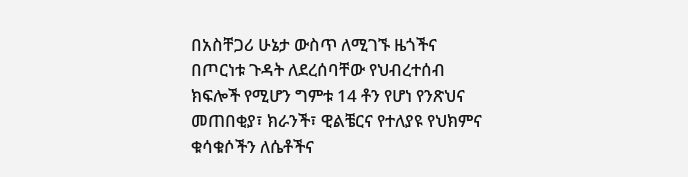በአስቸጋሪ ሁኔታ ውስጥ ለሚገኙ ዜጎችና በጦርነቱ ጉዳት ለደረሰባቸው የህብረተሰብ ክፍሎች የሚሆን ግምቱ 14 ቶን የሆነ የንጽህና መጠበቂያ፣ ክራንች፣ ዊልቼርና የተለያዩ የህክምና ቁሳቁሶችን ለሴቶችና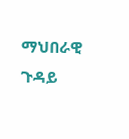ማህበራዊ ጉዳይ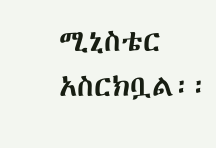ሚኒስቴር አስርክቧል፡፡